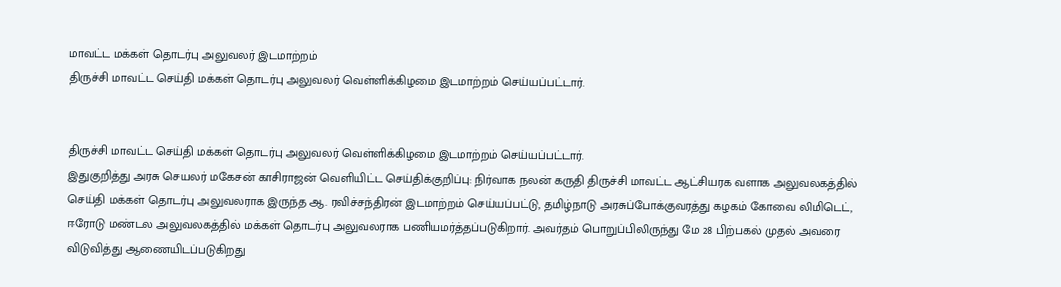மாவட்ட மக்கள் தொடர்பு அலுவலர் இடமாற்றம்
திருச்சி மாவட்ட செய்தி மக்கள் தொடர்பு அலுவலர் வெள்ளிக்கிழமை இடமாற்றம் செய்யப்பட்டார்.


திருச்சி மாவட்ட செய்தி மக்கள் தொடர்பு அலுவலர் வெள்ளிக்கிழமை இடமாற்றம் செய்யப்பட்டார்.
இதுகுறித்து அரசு செயலர் மகேசன் காசிராஜன் வெளியிட்ட செய்திக்குறிப்பு: நிர்வாக நலன் கருதி திருச்சி மாவட்ட ஆட்சியரக வளாக அலுவலகத்தில் செய்தி மக்கள் தொடர்பு அலுவலராக இருந்த ஆ. ரவிச்சந்திரன் இடமாற்றம் செய்யப்பட்டு, தமிழ்நாடு அரசுப்போக்குவரத்து கழகம் கோவை லிமிடெட், ஈரோடு மண்டல அலுவலகத்தில் மக்கள் தொடர்பு அலுவலராக பணியமர்த்தப்படுகிறார். அவர்தம் பொறுப்பிலிருந்து மே 28 பிற்பகல் முதல் அவரை விடுவித்து ஆணையிடப்படுகிறது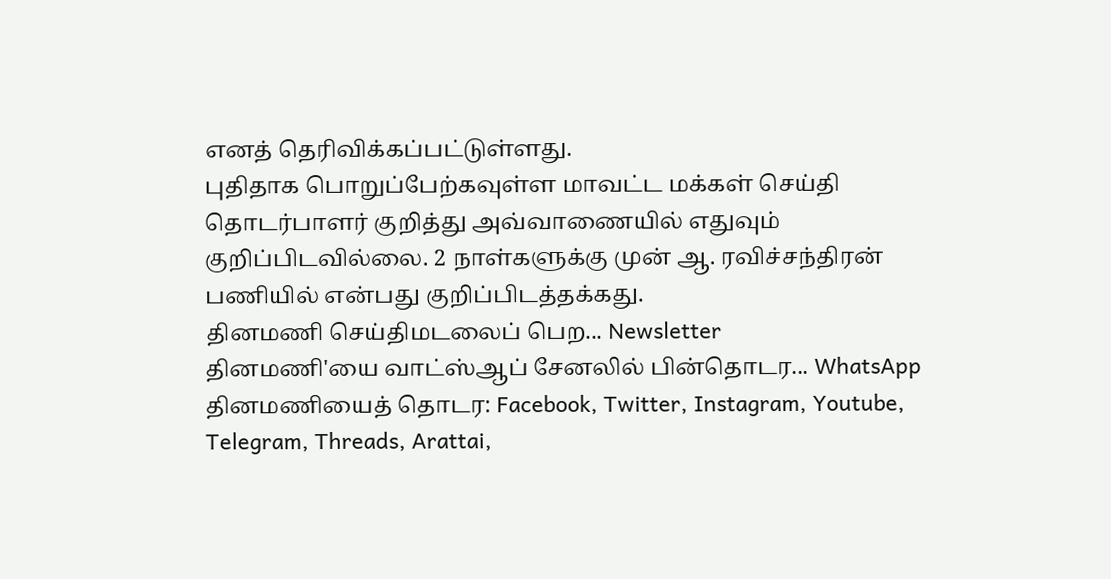எனத் தெரிவிக்கப்பட்டுள்ளது.
புதிதாக பொறுப்பேற்கவுள்ள மாவட்ட மக்கள் செய்தி தொடர்பாளர் குறித்து அவ்வாணையில் எதுவும் குறிப்பிடவில்லை. 2 நாள்களுக்கு முன் ஆ. ரவிச்சந்திரன் பணியில் என்பது குறிப்பிடத்தக்கது.
தினமணி செய்திமடலைப் பெற... Newsletter
தினமணி'யை வாட்ஸ்ஆப் சேனலில் பின்தொடர... WhatsApp
தினமணியைத் தொடர: Facebook, Twitter, Instagram, Youtube, Telegram, Threads, Arattai,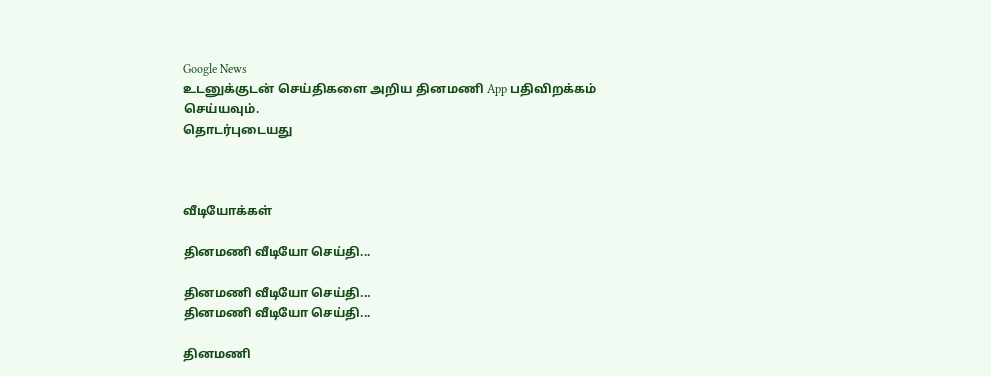Google News
உடனுக்குடன் செய்திகளை அறிய தினமணி App பதிவிறக்கம் செய்யவும்.
தொடர்புடையது



வீடியோக்கள்

தினமணி வீடியோ செய்தி...

தினமணி வீடியோ செய்தி...
தினமணி வீடியோ செய்தி...

தினமணி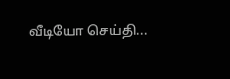வீடியோ செய்தி...